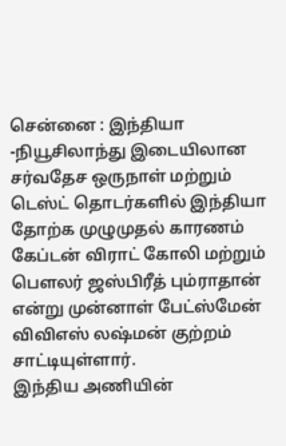சென்னை : இந்தியா -நியூசிலாந்து இடையிலான சர்வதேச ஒருநாள் மற்றும் டெஸ்ட் தொடர்களில் இந்தியா தோற்க முழுமுதல் காரணம் கேப்டன் விராட் கோலி மற்றும் பௌலர் ஜஸ்பிரீத் பும்ராதான் என்று முன்னாள் பேட்ஸ்மேன் விவிஎஸ் லஷ்மன் குற்றம் சாட்டியுள்ளார்.
இந்திய அணியின்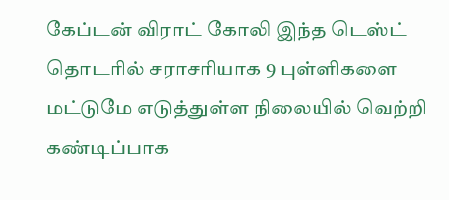கேப்டன் விராட் கோலி இந்த டெஸ்ட் தொடரில் சராசரியாக 9 புள்ளிகளை மட்டுமே எடுத்துள்ள நிலையில் வெற்றி கண்டிப்பாக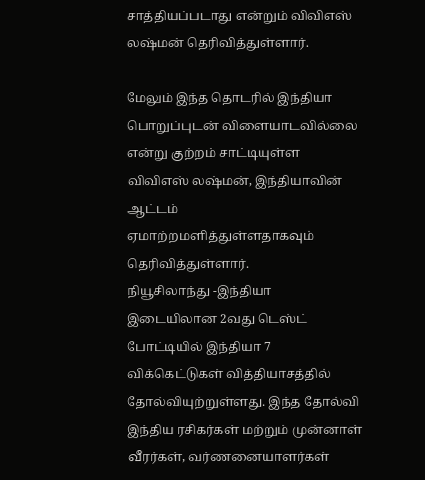சாத்தியப்படாது என்றும் விவிஎஸ் லஷ்மன் தெரிவித்துள்ளார்.

மேலும் இந்த தொடரில் இந்தியா பொறுப்புடன் விளையாடவில்லை என்று குற்றம் சாட்டியுள்ள விவிஎஸ் லஷ்மன், இந்தியாவின் ஆட்டம் ஏமாற்றமளித்துள்ளதாகவும் தெரிவித்துள்ளார்.
நியூசிலாந்து -இந்தியா இடையிலான 2வது டெஸ்ட் போட்டியில் இந்தியா 7 விக்கெட்டுகள் வித்தியாசத்தில் தோல்வியுற்றுள்ளது. இந்த தோல்வி இந்திய ரசிகர்கள் மற்றும் முன்னாள் வீரர்கள், வர்ணனையாளர்கள்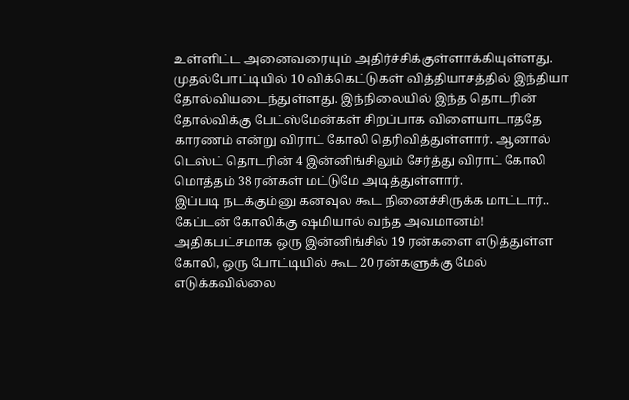உள்ளிட்ட அனைவரையும் அதிர்ச்சிக்குள்ளாக்கியுள்ளது.
முதல்போட்டியில் 10 விக்கெட்டுகள் வித்தியாசத்தில் இந்தியா தோல்வியடைந்துள்ளது. இந்நிலையில் இந்த தொடரின் தோல்விக்கு பேட்ஸ்மேன்கள் சிறப்பாக விளையாடாததே காரணம் என்று விராட் கோலி தெரிவித்துள்ளார். ஆனால் டெஸ்ட் தொடரின் 4 இன்னிங்சிலும் சேர்த்து விராட் கோலி மொத்தம் 38 ரன்கள் மட்டுமே அடித்துள்ளார்.
இப்படி நடக்கும்னு கனவுல கூட நினைச்சிருக்க மாட்டார்.. கேப்டன் கோலிக்கு ஷமியால் வந்த அவமானம்!
அதிகபட்சமாக ஒரு இன்னிங்சில் 19 ரன்களை எடுத்துள்ள கோலி, ஒரு போட்டியில் கூட 20 ரன்களுக்கு மேல் எடுக்கவில்லை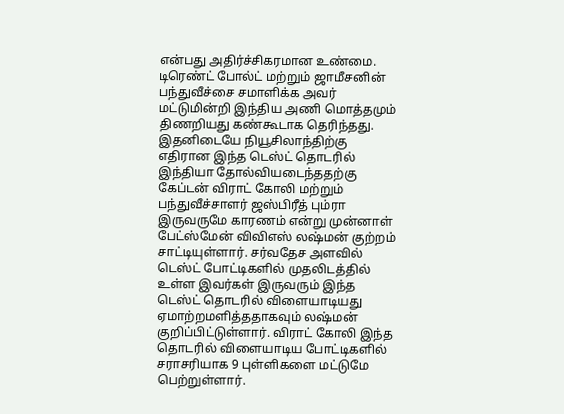என்பது அதிர்ச்சிகரமான உண்மை. டிரெண்ட் போல்ட் மற்றும் ஜாமீசனின் பந்துவீச்சை சமாளிக்க அவர் மட்டுமின்றி இந்திய அணி மொத்தமும் திணறியது கண்கூடாக தெரிந்தது.
இதனிடையே நியூசிலாந்திற்கு எதிரான இந்த டெஸ்ட் தொடரில் இந்தியா தோல்வியடைந்ததற்கு கேப்டன் விராட் கோலி மற்றும் பந்துவீச்சாளர் ஜஸ்பிரீத் பும்ரா இருவருமே காரணம் என்று முன்னாள் பேட்ஸ்மேன் விவிஎஸ் லஷ்மன் குற்றம் சாட்டியுள்ளார். சர்வதேச அளவில் டெஸ்ட் போட்டிகளில் முதலிடத்தில் உள்ள இவர்கள் இருவரும் இந்த டெஸ்ட் தொடரில் விளையாடியது ஏமாற்றமளித்ததாகவும் லஷ்மன் குறிப்பிட்டுள்ளார். விராட் கோலி இந்த தொடரில் விளையாடிய போட்டிகளில் சராசரியாக 9 புள்ளிகளை மட்டுமே பெற்றுள்ளார்.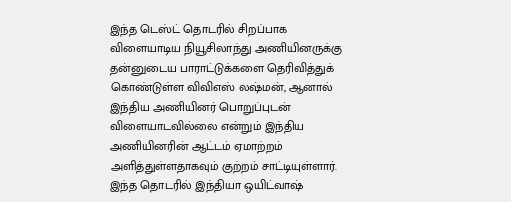இந்த டெஸ்ட் தொடரில் சிறப்பாக விளையாடிய நியூசிலாந்து அணியினருக்கு தன்னுடைய பாராட்டுக்களை தெரிவித்துக் கொண்டுள்ள விவிஎஸ் லஷ்மன், ஆனால் இந்திய அணியினர் பொறுப்புடன் விளையாடவில்லை என்றும் இந்திய அணியினரின் ஆட்டம் ஏமாற்றம் அளித்துள்ளதாகவும் குற்றம் சாட்டியுள்ளார்.
இந்த தொடரில் இந்தியா ஒயிட்வாஷ்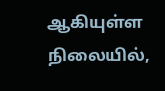ஆகியுள்ள நிலையில்,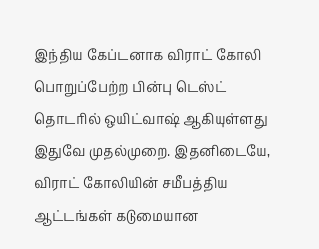இந்திய கேப்டனாக விராட் கோலி பொறுப்பேற்ற பின்பு டெஸ்ட் தொடரில் ஒயிட்வாஷ் ஆகியுள்ளது இதுவே முதல்முறை. இதனிடையே, விராட் கோலியின் சமீபத்திய ஆட்டங்கள் கடுமையான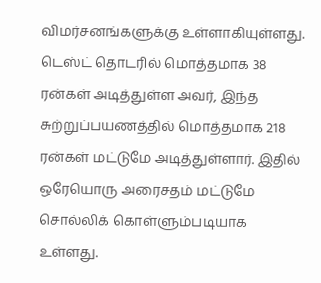விமர்சனங்களுக்கு உள்ளாகியுள்ளது. டெஸ்ட் தொடரில் மொத்தமாக 38 ரன்கள் அடித்துள்ள அவர், இந்த சுற்றுப்பயணத்தில் மொத்தமாக 218 ரன்கள் மட்டுமே அடித்துள்ளார். இதில் ஒரேயொரு அரைசதம் மட்டுமே சொல்லிக் கொள்ளும்படியாக உள்ளது.